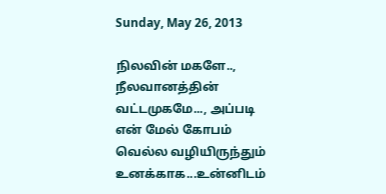Sunday, May 26, 2013

நிலவின் மகளே..,
நீலவானத்தின்
வட்டமுகமே..., அப்படி
என் மேல் கோபம்
வெல்ல வழியிருந்தும்
உனக்காக...உன்னிடம்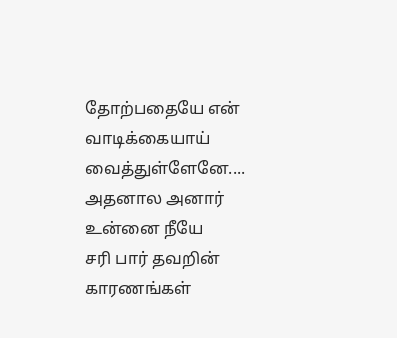தோற்பதையே என்
வாடிக்கையாய்
வைத்துள்ளேனே....
அதனால அனார்
உன்னை நீயே
சரி பார் தவறின்
காரணங்கள்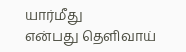யார்மீது
என்பது தெளிவாய்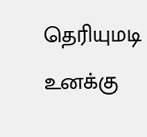தெரியுமடி உனக்கு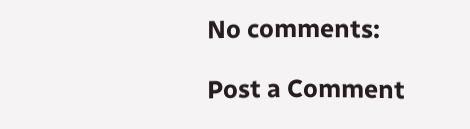No comments:

Post a Comment